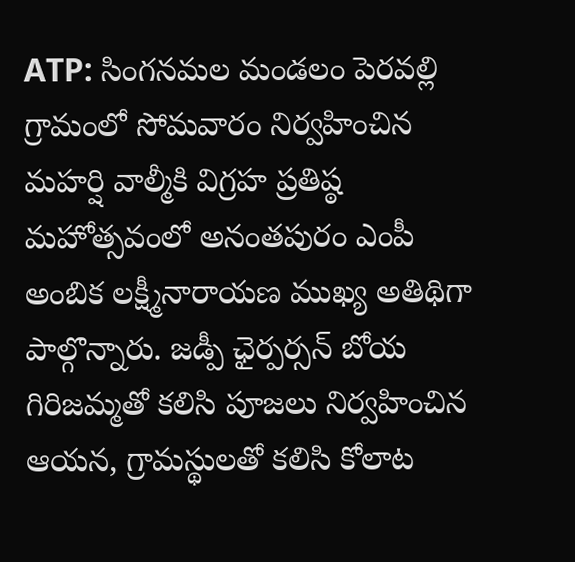ATP: సింగనమల మండలం పెరవల్లి గ్రామంలో సోమవారం నిర్వహించిన మహర్షి వాల్మీకి విగ్రహ ప్రతిష్ఠ మహోత్సవంలో అనంతపురం ఎంపీ అంబిక లక్ష్మీనారాయణ ముఖ్య అతిథిగా పాల్గొన్నారు. జడ్పీ ఛైర్పర్సన్ బోయ గిరిజమ్మతో కలిసి పూజలు నిర్వహించిన ఆయన, గ్రామస్థులతో కలిసి కోలాట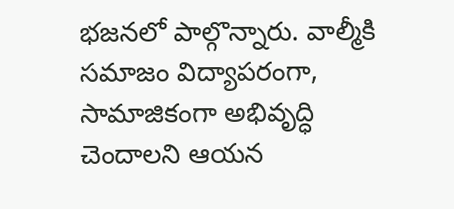భజనలో పాల్గొన్నారు. వాల్మీకి సమాజం విద్యాపరంగా, సామాజికంగా అభివృద్ధి చెందాలని ఆయన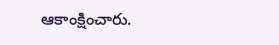ఆకాంక్షించారు.